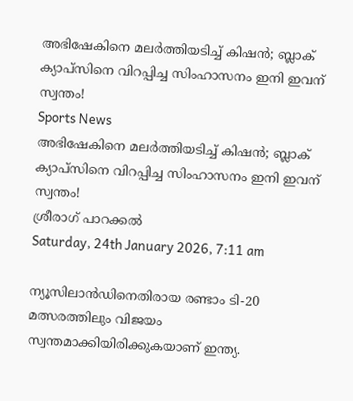അഭിഷേകിനെ മലര്‍ത്തിയടിച്ച് കിഷന്‍; ബ്ലാക് ക്യാപ്‌സിനെ വിറപ്പിച്ച സിംഹാസനം ഇനി ഇവന് സ്വന്തം!
Sports News
അഭിഷേകിനെ മലര്‍ത്തിയടിച്ച് കിഷന്‍; ബ്ലാക് ക്യാപ്‌സിനെ വിറപ്പിച്ച സിംഹാസനം ഇനി ഇവന് സ്വന്തം!
ശ്രീരാഗ് പാറക്കല്‍
Saturday, 24th January 2026, 7:11 am

ന്യൂസിലാന്‍ഡിനെതിരായ രണ്ടാം ടി-20 മത്സരത്തിലും വിജയം സ്വന്തമാക്കിയിരിക്കുകയാണ് ഇന്ത്യ.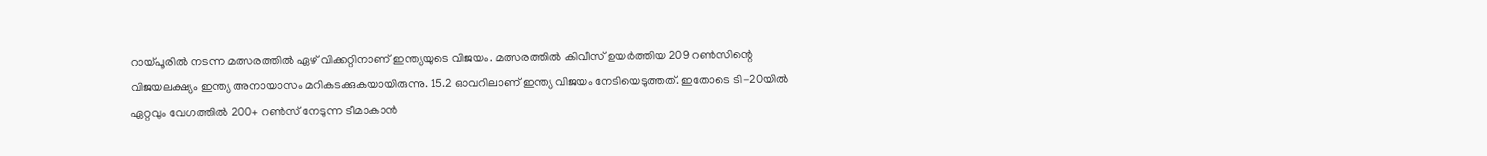റായ്പൂരില്‍ നടന്ന മത്സരത്തില്‍ ഏഴ് വിക്കറ്റിനാണ് ഇന്ത്യയുടെ വിജയം. മത്സരത്തില്‍ കിവീസ് ഉയര്‍ത്തിയ 209 റണ്‍സിന്റെ വിജയലക്ഷ്യം ഇന്ത്യ അനായാസം മറികടക്കുകയായിരുന്നു. 15.2 ഓവറിലാണ് ഇന്ത്യ വിജയം നേടിയെടുത്തത്. ഇതോടെ ടി-20യില്‍ ഏറ്റവും വേഗത്തില്‍ 200+ റണ്‍സ് നേടുന്ന ടീമാകാന്‍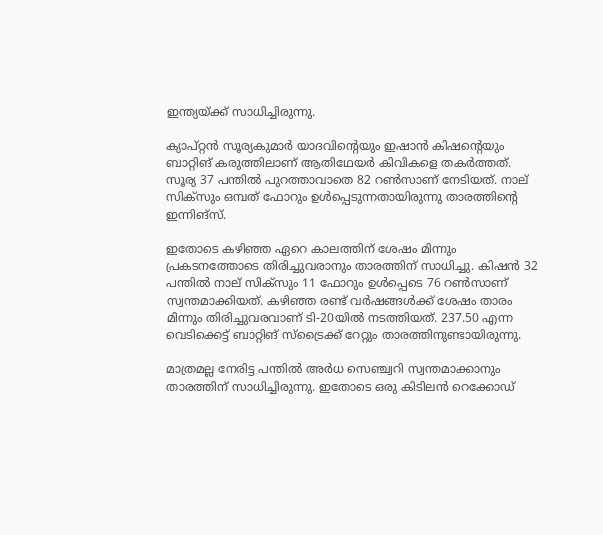ഇന്ത്യയ്ക്ക് സാധിച്ചിരുന്നു.

ക്യാപ്റ്റന്‍ സൂര്യകുമാര്‍ യാദവിന്റെയും ഇഷാന്‍ കിഷന്റെയും ബാറ്റിങ് കരുത്തിലാണ് ആതിഥേയര്‍ കിവികളെ തകര്‍ത്തത്. സൂര്യ 37 പന്തില്‍ പുറത്താവാതെ 82 റണ്‍സാണ് നേടിയത്. നാല് സിക്‌സും ഒമ്പത് ഫോറും ഉള്‍പ്പെടുന്നതായിരുന്നു താരത്തിന്റെ ഇന്നിങ്‌സ്.

ഇതോടെ കഴിഞ്ഞ ഏറെ കാലത്തിന് ശേഷം മിന്നും പ്രകടനത്തോടെ തിരിച്ചുവരാനും താരത്തിന് സാധിച്ചു. കിഷന്‍ 32 പന്തില്‍ നാല് സിക്‌സും 11 ഫോറും ഉള്‍പ്പെടെ 76 റണ്‍സാണ് സ്വന്തമാക്കിയത്. കഴിഞ്ഞ രണ്ട് വര്‍ഷങ്ങള്‍ക്ക് ശേഷം താരം മിന്നും തിരിച്ചുവരവാണ് ടി-20യില്‍ നടത്തിയത്. 237.50 എന്ന വെടിക്കെട്ട് ബാറ്റിങ് സ്‌ട്രൈക്ക് റേറ്റും താരത്തിനുണ്ടായിരുന്നു.

മാത്രമല്ല നേരിട്ട പന്തില്‍ അര്‍ധ സെഞ്ച്വറി സ്വന്തമാക്കാനും താരത്തിന് സാധിച്ചിരുന്നു. ഇതോടെ ഒരു കിടിലന്‍ റെക്കോഡ്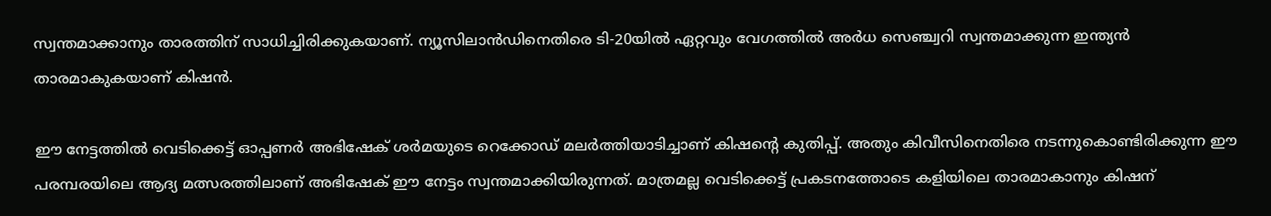സ്വന്തമാക്കാനും താരത്തിന് സാധിച്ചിരിക്കുകയാണ്. ന്യൂസിലാന്‍ഡിനെതിരെ ടി-20യില്‍ ഏറ്റവും വേഗത്തില്‍ അര്‍ധ സെഞ്ച്വറി സ്വന്തമാക്കുന്ന ഇന്ത്യന്‍ താരമാകുകയാണ് കിഷന്‍.

ഈ നേട്ടത്തില്‍ വെടിക്കെട്ട് ഓപ്പണര്‍ അഭിഷേക് ശര്‍മയുടെ റെക്കോഡ് മലര്‍ത്തിയാടിച്ചാണ് കിഷന്റെ കുതിപ്പ്. അതും കിവീസിനെതിരെ നടന്നുകൊണ്ടിരിക്കുന്ന ഈ പരമ്പരയിലെ ആദ്യ മത്സരത്തിലാണ് അഭിഷേക് ഈ നേട്ടം സ്വന്തമാക്കിയിരുന്നത്. മാത്രമല്ല വെടിക്കെട്ട് പ്രകടനത്തോടെ കളിയിലെ താരമാകാനും കിഷന്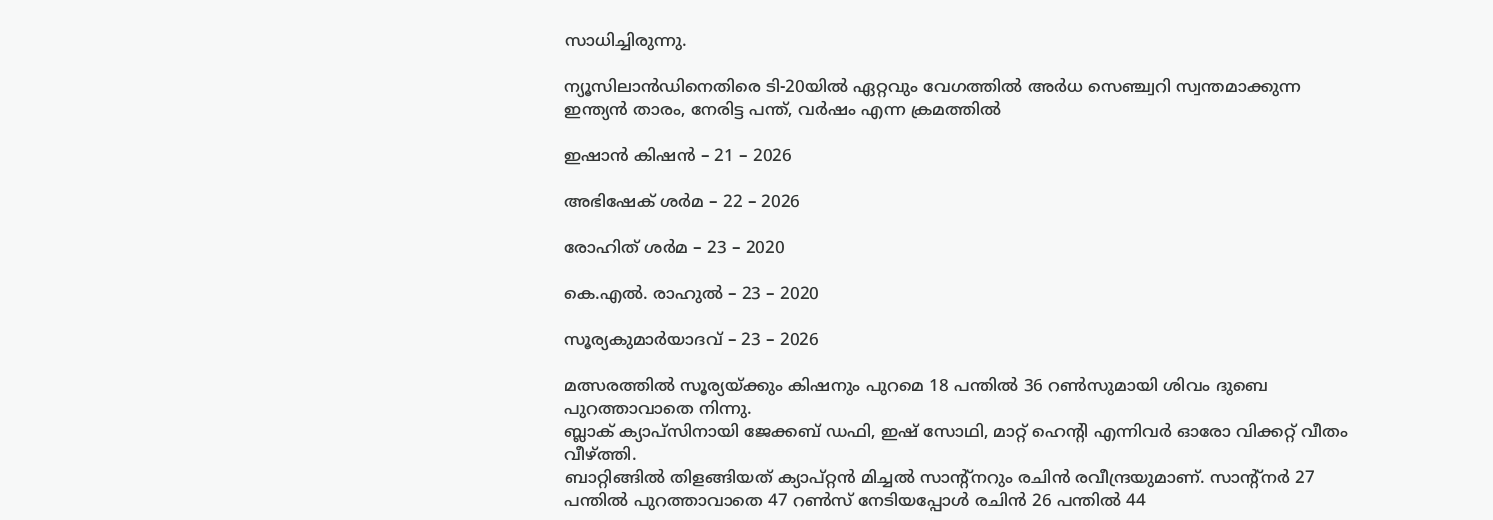സാധിച്ചിരുന്നു.

ന്യൂസിലാന്‍ഡിനെതിരെ ടി-20യില്‍ ഏറ്റവും വേഗത്തില്‍ അര്‍ധ സെഞ്ച്വറി സ്വന്തമാക്കുന്ന ഇന്ത്യന്‍ താരം, നേരിട്ട പന്ത്, വര്‍ഷം എന്ന ക്രമത്തില്‍

ഇഷാന്‍ കിഷന്‍ – 21 – 2026

അഭിഷേക് ശര്‍മ – 22 – 2026

രോഹിത് ശര്‍മ – 23 – 2020

കെ.എല്‍. രാഹുല്‍ – 23 – 2020

സൂര്യകുമാര്‍യാദവ് – 23 – 2026

മത്സരത്തില്‍ സൂര്യയ്ക്കും കിഷനും പുറമെ 18 പന്തില്‍ 36 റണ്‍സുമായി ശിവം ദുബെ പുറത്താവാതെ നിന്നു.
ബ്ലാക് ക്യാപ്‌സിനായി ജേക്കബ് ഡഫി, ഇഷ് സോഥി, മാറ്റ് ഹെന്റി എന്നിവര്‍ ഓരോ വിക്കറ്റ് വീതം വീഴ്ത്തി.
ബാറ്റിങ്ങില്‍ തിളങ്ങിയത് ക്യാപ്റ്റന്‍ മിച്ചല്‍ സാന്റ്നറും രചിന്‍ രവീന്ദ്രയുമാണ്. സാന്റ്നര്‍ 27 പന്തില്‍ പുറത്താവാതെ 47 റണ്‍സ് നേടിയപ്പോള്‍ രചിന്‍ 26 പന്തില്‍ 44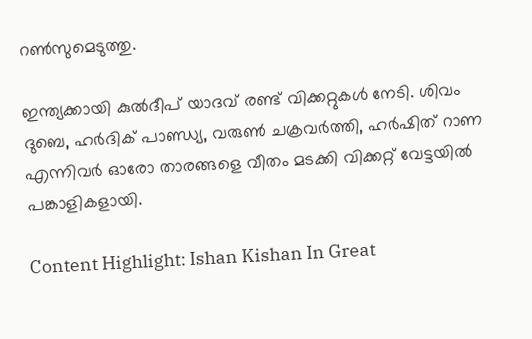റണ്‍സുമെടുത്തു.

ഇന്ത്യക്കായി കുല്‍ദീപ് യാദവ് രണ്ട് വിക്കറ്റുകള്‍ നേടി. ശിവം ദുബെ, ഹര്‍ദിക് പാണ്ഡ്യ, വരുണ്‍ ചക്രവര്‍ത്തി, ഹര്‍ഷിത് റാണ എന്നിവര്‍ ഓരോ താരങ്ങളെ വീതം മടക്കി വിക്കറ്റ് വേട്ടയില്‍ പങ്കാളികളായി.

Content Highlight: Ishan Kishan In Great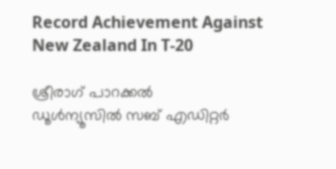Record Achievement Against New Zealand In T-20

ശ്രീരാഗ് പാറക്കല്‍
ഡൂള്‍ന്യൂസില്‍ സബ് എഡിറ്റര്‍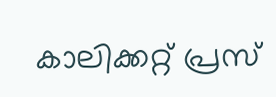കാലിക്കറ്റ് പ്രസ്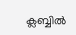ക്ലബ്ബില്‍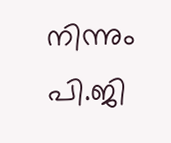നിന്നും പി.ജി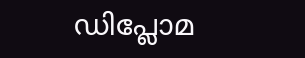ഡിപ്ലോമ